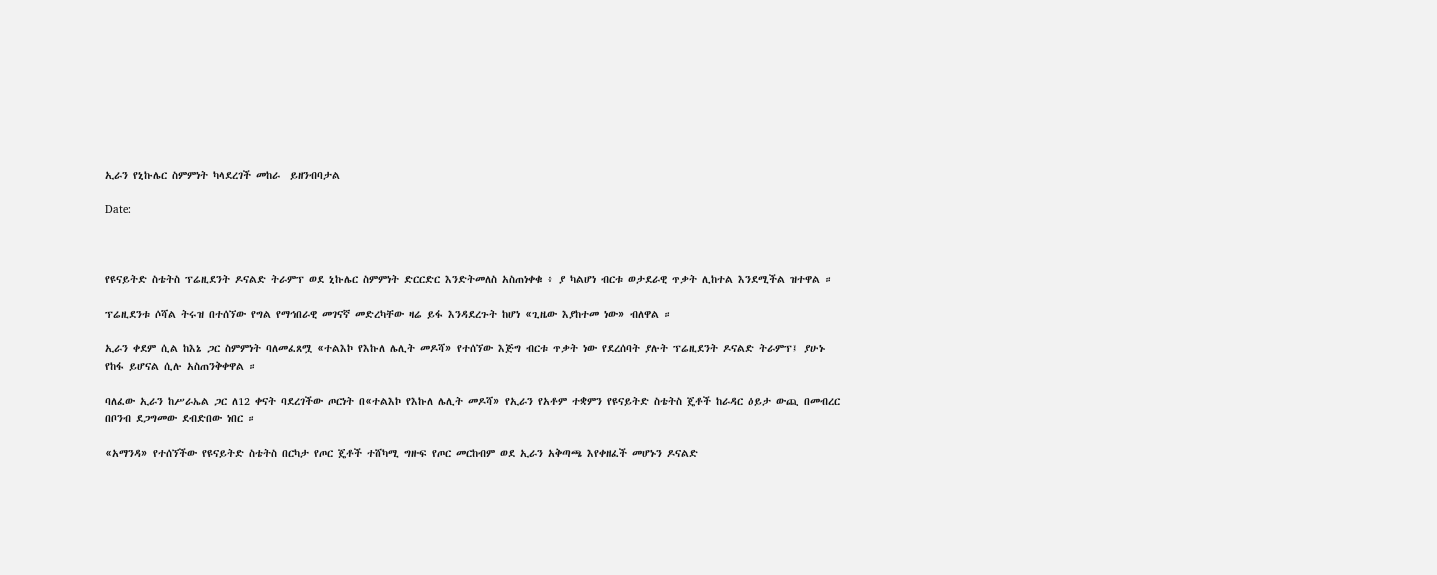ኢራን የኒኩሌር ስምምነት ካላደረገች መከራ  ይዘንብባታል

Date:



የዩናይትድ ስቴትስ ፕሬዚደንት ዶናልድ ትራምፕ ወደ ኒኩሌር ስምምነት ድርርድር እንድትመለስ አስጠነቀቁ ፥ ያ ካልሆነ ብርቱ ወታደራዊ ጥቃት ሊከተል እንደሚችል ዝተዋል ።

ፕሬዚደንቱ ሶሻል ትሩዝ በተሰኘው የግል የማኅበራዊ መገናኛ መድረካቸው ዛሬ ይፋ እንዳደረጉት ከሆነ «ጊዜው እያከተመ ነው» ብለዋል ።

ኢራን ቀደም ሲል ከእኔ ጋር ስምምነት ባለመፈጸሟ «ተልእኮ የእኩለ ሌሊት መዶሻ» የተሰኘው እጅግ ብርቱ ጥቃት ነው የደረሰባት ያሉት ፕሬዚደንት ዶናልድ ትራምፕ፤ ያሁኑ የከፋ ይሆናል ሲሉ አስጠንቅቀዋል ።

ባለፈው ኢራን ከሥራኤል ጋር ለ12 ቀናት ባደረገችው ጦርነት በ«ተልእኮ የእኩለ ሌሊት መዶሻ» የኢራን የአቶም ተቋምን የዩናይትድ ስቴትስ ጄቶች ከራዳር ዕይታ ውጪ በመብረር በቦንብ ደጋግመው ደብድበው ነበር ።

«አማንዳ» የተሰኘችው የዩናይትድ ስቴትስ በርካታ የጦር ጄቶች ተሸካሚ ግዙፍ የጦር መርከብም ወደ ኢራን አቅጣጫ እየቀዘፈች መሆኑን ዶናልድ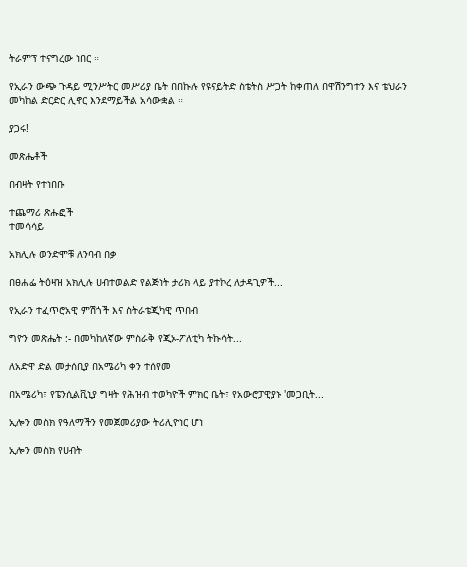ትራምፕ ተናግረው ነበር ።

የኢራን ውጭ ጉዳይ ሚንሥትር መሥሪያ ቤት በበኩሉ የዩናይትድ ስቴትስ ሥጋት ከቀጠለ በዋሽንግተን እና ቴህራን መካከል ድርድር ሊኖር እንደማይችል አሳውቋል ።

ያጋሩ!

መጽሔቶች

በብዛት የተነበቡ

ተጨማሪ ጽሑፎች
ተመሳሳይ

አክሊሉ ወንድሞቹ ለንባብ በቃ

በፀሐፌ ትዕዛዝ አክሊሉ ሀብተወልድ የልጅነት ታሪክ ላይ ያተኮረ ለታዳጊዎች...

የኢራን ተፈጥሮአዊ ምሽጎች እና ስትራቴጂካዊ ጥበብ

ግዮን መጽሔት :- በመካከለኛው ምስራቅ የጂኦ-ፖለቲካ ትኩሳት...

ለአድዋ ድል መታሰቢያ በአሜሪካ ቀን ተሰየመ

በአሜሪካ፣ የፔንሲልቪኒያ ግዛት የሕዝብ ተወካዮች ምክር ቤት፣ የአውሮፓዊያኑ 'መጋቢት...

ኢሎን መስክ የዓለማችን የመጀመሪያው ትሪሊዮነር ሆነ

ኢሎን መስክ የሀብት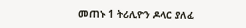መጠኑ 1 ትሪሊዮን ዶላር ያለፈ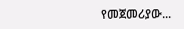የመጀመሪያው...